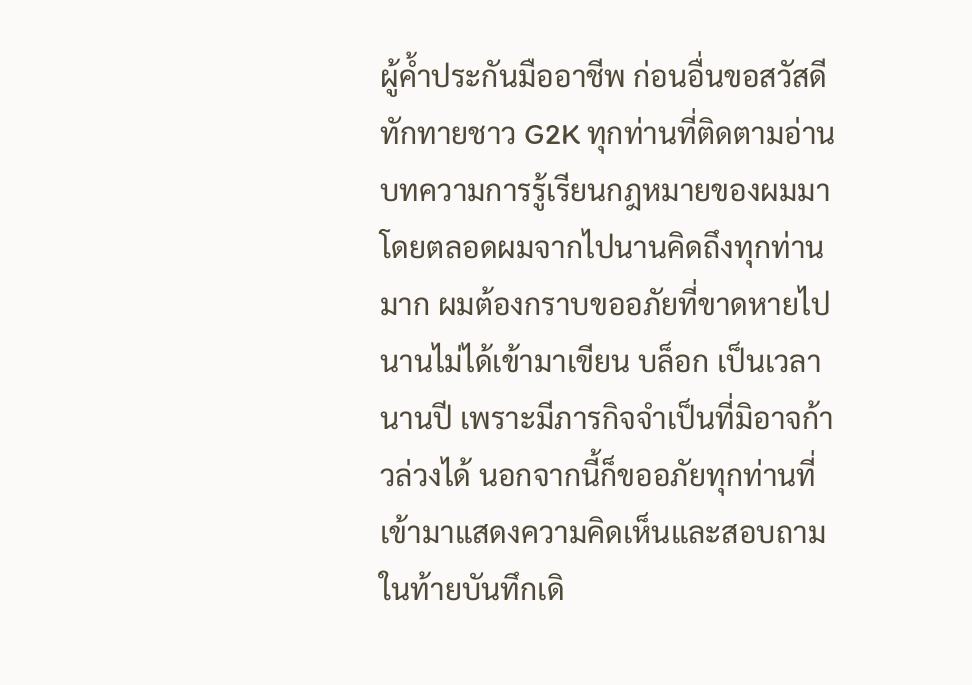ผู้ค้ำประกันมืออาชีพ ก่อนอื่นขอสวัสดีทักทายชาว G2K ทุกท่านที่ติดตามอ่านบทความการรู้เรียนกฎหมายของผมมาโดยตลอดผมจากไปนานคิดถึงทุกท่านมาก ผมต้องกราบขออภัยที่ขาดหายไปนานไม่ได้เข้ามาเขียน บล็อก เป็นเวลานานปี เพราะมีภารกิจจำเป็นที่มิอาจก้าวล่วงได้ นอกจากนี้ก็ขออภัยทุกท่านที่เข้ามาแสดงความคิดเห็นและสอบถามในท้ายบันทึกเดิ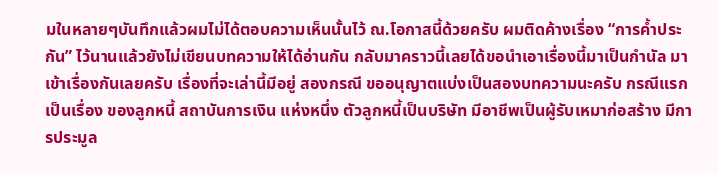มในหลายๆบันทึกแล้วผมไม่ได้ตอบความเห็นนั้นไว้ ณ.โอกาสนี้ด้วยครับ ผมติดค้างเรื่อง “การค้ำประกัน” ไว้นานแล้วยังไม่เขียนบทความให้ได้อ่านกัน กลับมาคราวนี้เลยได้ขอนำเอาเรื่องนี้มาเป็นกำนัล มาเข้าเรื่องกันเลยครับ เรื่องที่จะเล่านี้มีอยู่ สองกรณี ขออนุญาตแบ่งเป็นสองบทความนะครับ กรณีแรก เป็นเรื่อง ของลูกหนี้ สถาบันการเงิน แห่งหนึ่ง ตัวลูกหนี้เป็นบริษัท มีอาชีพเป็นผู้รับเหมาก่อสร้าง มีการประมูล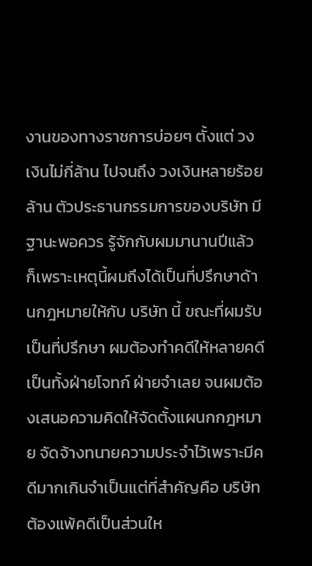งานของทางราชการบ่อยๆ ตั้งแต่ วงเงินไม่กี่ล้าน ไปจนถึง วงเงินหลายร้อยล้าน ตัวประธานกรรมการของบริษัท มีฐานะพอควร รู้จักกับผมมานานปีแล้ว ก็เพราะเหตุนี้ผมถึงได้เป็นที่ปรึกษาด้านกฎหมายให้กับ บริษัท นี้ ขณะที่ผมรับเป็นที่ปรึกษา ผมต้องทำคดีให้หลายคดี เป็นทั้งฝ่ายโจทก์ ฝ่ายจำเลย จนผมต้องเสนอความคิดให้จัดตั้งแผนกกฎหมาย จัดจ้างทนายความประจำไว้เพราะมีคดีมากเกินจำเป็นแต่ที่สำคัญคือ บริษัท ต้องแพ้คดีเป็นส่วนให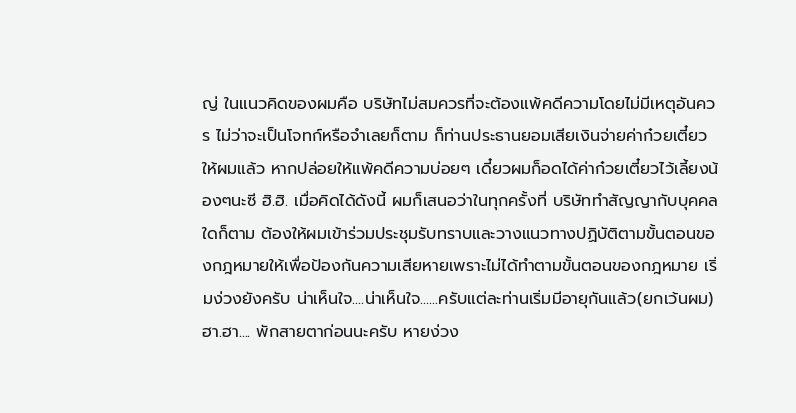ญ่ ในแนวคิดของผมคือ บริษัทไม่สมควรที่จะต้องแพ้คดีความโดยไม่มีเหตุอันควร ไม่ว่าจะเป็นโจทก์หรือจำเลยก็ตาม ก็ท่านประธานยอมเสียเงินจ่ายค่าก๋วยเตี๋ยวให้ผมแล้ว หากปล่อยให้แพ้คดีความบ่อยๆ เดี๋ยวผมก็อดได้ค่าก๋วยเตี๋ยวไว้เลี้ยงน้องๆนะซี ฮิ.ฮิ. เมื่อคิดได้ดังนี้ ผมก็เสนอว่าในทุกครั้งที่ บริษัททำสัญญากับบุคคลใดก็ตาม ต้องให้ผมเข้าร่วมประชุมรับทราบและวางแนวทางปฏิบัติตามขั้นตอนของกฎหมายให้เพื่อป้องกันความเสียหายเพราะไม่ได้ทำตามขั้นตอนของกฎหมาย เริ่มง่วงยังครับ น่าเห็นใจ....น่าเห็นใจ......ครับแต่ละท่านเริ่มมีอายุกันแล้ว(ยกเว้นผม) ฮา.ฮา.... พักสายตาก่อนนะครับ หายง่วง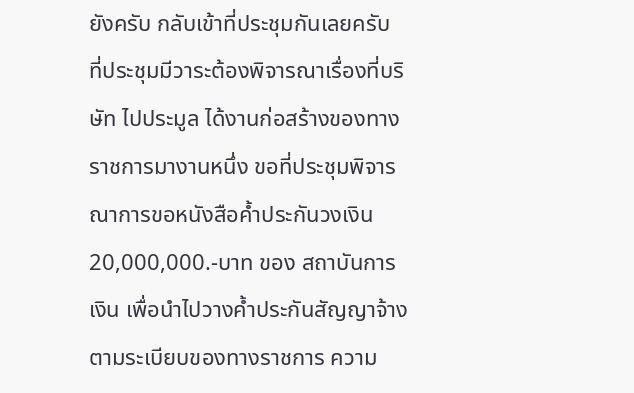ยังครับ กลับเข้าที่ประชุมกันเลยครับ ที่ประชุมมีวาระต้องพิจารณาเรื่องที่บริษัท ไปประมูล ได้งานก่อสร้างของทางราชการมางานหนึ่ง ขอที่ประชุมพิจารณาการขอหนังสือค้ำประกันวงเงิน 20,000,000.-บาท ของ สถาบันการเงิน เพื่อนำไปวางค้ำประกันสัญญาจ้างตามระเบียบของทางราชการ ความ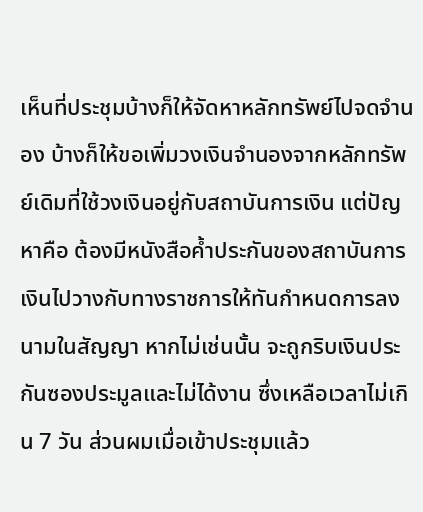เห็นที่ประชุมบ้างก็ให้จัดหาหลักทรัพย์ไปจดจำนอง บ้างก็ให้ขอเพิ่มวงเงินจำนองจากหลักทรัพย์เดิมที่ใช้วงเงินอยู่กับสถาบันการเงิน แต่ปัญหาคือ ต้องมีหนังสือค้ำประกันของสถาบันการเงินไปวางกับทางราชการให้ทันกำหนดการลงนามในสัญญา หากไม่เช่นนั้น จะถูกริบเงินประกันซองประมูลและไม่ได้งาน ซึ่งเหลือเวลาไม่เกิน 7 วัน ส่วนผมเมื่อเข้าประชุมแล้ว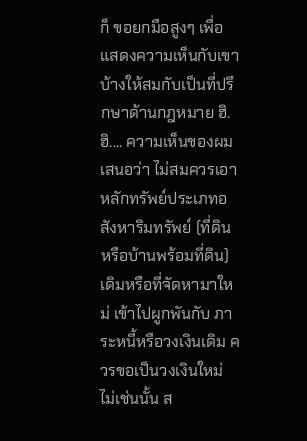ก็ ขอยกมือสูงๆ เพื่อแสดงความเห็นกับเขาบ้างให้สมกับเป็นที่ปรึกษาด้านกฎหมาย ฮิ.ฮิ.... ความเห็นของผม เสนอว่า ไม่สมควรเอาหลักทรัพย์ประเภทอสังหาริมทรัพย์ (ที่ดินหรือบ้านพร้อมที่ดิน) เดิมหรือที่จัดหามาใหม่ เข้าไปผูกพันกับ ภาระหนี้หรือวงเงินเดิม ควรขอเป็นวงเงินใหม่ ไม่เช่นนั้น ส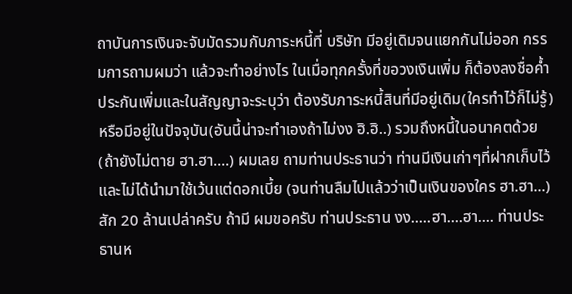ถาบันการเงินจะจับมัดรวมกับภาระหนี้ที่ บริษัท มีอยู่เดิมจนแยกกันไม่ออก กรรมการถามผมว่า แล้วจะทำอย่างไร ในเมื่อทุกครั้งที่ขอวงเงินเพิ่ม ก็ต้องลงชื่อค้ำประกันเพิ่มและในสัญญาจะระบุว่า ต้องรับภาระหนี้สินที่มีอยู่เดิม(ใครทำไว้ก็ไม่รู้) หรือมีอยู่ในปัจจุบัน(อันนี้น่าจะทำเองถ้าไม่งง ฮิ.ฮิ..) รวมถึงหนี้ในอนาคตด้วย (ถ้ายังไม่ตาย ฮา.ฮา....) ผมเลย ถามท่านประธานว่า ท่านมีเงินเก่าๆที่ฝากเก็บไว้และไม่ได้นำมาใช้เว้นแต่ดอกเบี้ย (จนท่านลืมไปแล้วว่าเป็นเงินของใคร ฮา.ฮา...) สัก 20 ล้านเปล่าครับ ถ้ามี ผมขอครับ ท่านประธาน งง.....ฮา....ฮา.... ท่านประธานห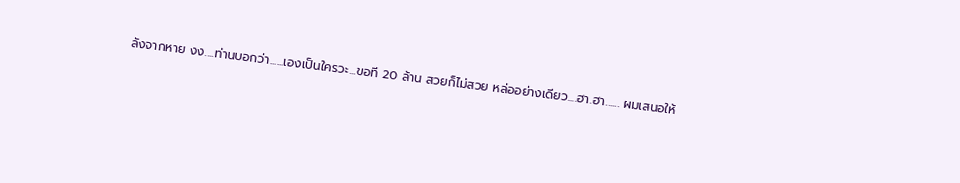ลังจากหาย งง....ท่านบอกว่า......เองเป็นใครวะ...ขอที 20 ล้าน สวยก็ไม่สวย หล่ออย่างเดียว....ฮา.ฮา...... ผมเสนอให้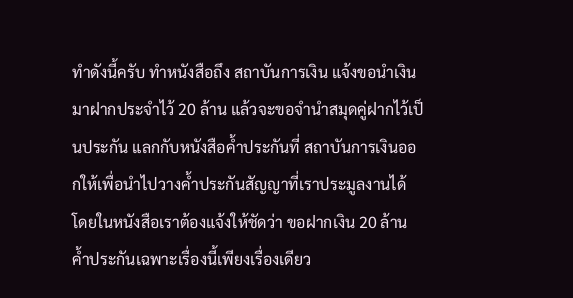ทำดังนี้ครับ ทำหนังสือถึง สถาบันการเงิน แจ้งขอนำเงินมาฝากประจำไว้ 20 ล้าน แล้วจะขอจำนำสมุดคู่ฝากไว้เป็นประกัน แลกกับหนังสือค้ำประกันที่ สถาบันการเงินออกให้เพื่อนำไปวางค้ำประกันสัญญาที่เราประมูลงานได้ โดยในหนังสือเราต้องแจ้งให้ชัดว่า ขอฝากเงิน 20 ล้าน ค้ำประกันเฉพาะเรื่องนี้เพียงเรื่องเดียว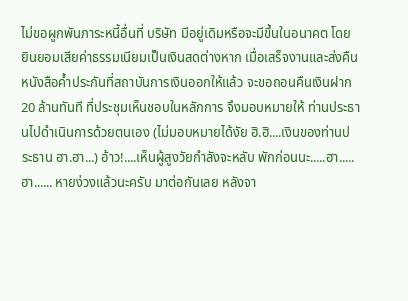ไม่ขอผูกพันภาระหนี้อื่นที่ บริษัท มีอยู่เดิมหรือจะมีขึ้นในอนาคต โดย ยินยอมเสียค่าธรรมเนียมเป็นเงินสดต่างหาก เมื่อเสร็จงานและส่งคืนหนังสือค้ำประกันที่สถาบันการเงินออกให้แล้ว จะขอถอนคืนเงินฝาก 20 ล้านทันที ที่ประชุมเห็นชอบในหลักการ จึงมอบหมายให้ ท่านประธานไปดำเนินการด้วยตนเอง (ไม่มอบหมายได้งัย ฮิ.ฮิ....เงินของท่านประธาน ฮา.ฮา...) อ้าว!....เห็นผู้สูงวัยกำลังจะหลับ พักก่อนนะ.....ฮา.....ฮา...... หายง่วงแล้วนะครับ มาต่อกันเลย หลังจา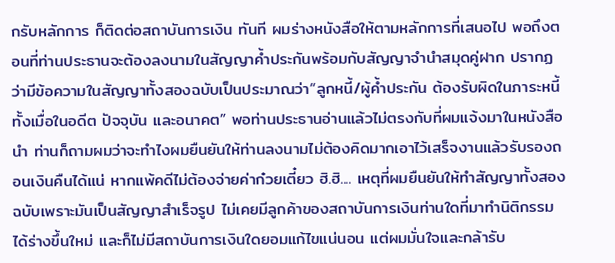กรับหลักการ ก็ติดต่อสถาบันการเงิน ทันที ผมร่างหนังสือให้ตามหลักการที่เสนอไป พอถึงตอนที่ท่านประธานจะต้องลงนามในสัญญาค้ำประกันพร้อมกับสัญญาจำนำสมุดคู่ฝาก ปรากฏว่ามีข้อความในสัญญาทั้งสองฉบับเป็นประมาณว่า“ลูกหนี้/ผู้ค้ำประกัน ต้องรับผิดในภาระหนี้ทั้งเมื่อในอดีต ปัจจุบัน และอนาคต” พอท่านประธานอ่านแล้วไม่ตรงกับที่ผมแจ้งมาในหนังสือนำ ท่านก็ถามผมว่าจะทำไงผมยืนยันให้ท่านลงนามไม่ต้องคิดมากเอาไว้เสร็จงานแล้วรับรองถอนเงินคืนได้แน่ หากแพ้คดีไม่ต้องจ่ายค่าก๋วยเตี๋ยว ฮิ.ฮิ.... เหตุที่ผมยืนยันให้ทำสัญญาทั้งสองฉบับเพราะมันเป็นสัญญาสำเร็จรูป ไม่เคยมีลูกค้าของสถาบันการเงินท่านใดที่มาทำนิติกรรมได้ร่างขึ้นใหม่ และก็ไม่มีสถาบันการเงินใดยอมแก้ไขแน่นอน แต่ผมมั่นใจและกล้ารับ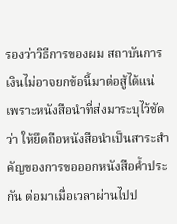รองว่าวิธีการของผม สถาบันการเงินไม่อาจยกข้อนี้มาต่อสู้ได้แน่ เพราะหนังสือนำที่ส่งมาระบุไว้ชัดว่า ให้ยึดถือหนังสือนำเป็นสาระสำคัญของการขอออกหนังสือค้ำประกัน ต่อมาเมื่อเวลาผ่านไปป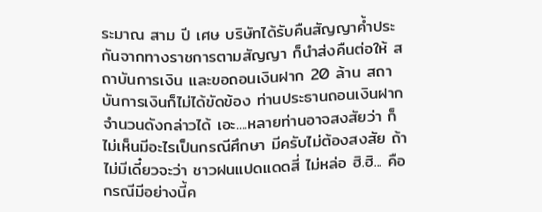ระมาณ สาม ปี เศษ บริษัทได้รับคืนสัญญาค้ำประกันจากทางราชการตามสัญญา ก็นำส่งคืนต่อให้ สถาบันการเงิน และขอถอนเงินฝาก 20 ล้าน สถาบันการเงินก็ไม่ได้ขัดข้อง ท่านประธานถอนเงินฝากจำนวนดังกล่าวได้ เอะ....หลายท่านอาจสงสัยว่า ก็ไม่เห็นมีอะไรเป็นกรณีศึกษา มีครับไม่ต้องสงสัย ถ้าไม่มีเดี๋ยวจะว่า ชาวฝนแปดแดดสี่ ไม่หล่อ ฮิ.ฮิ... คือกรณีมีอย่างนี้ค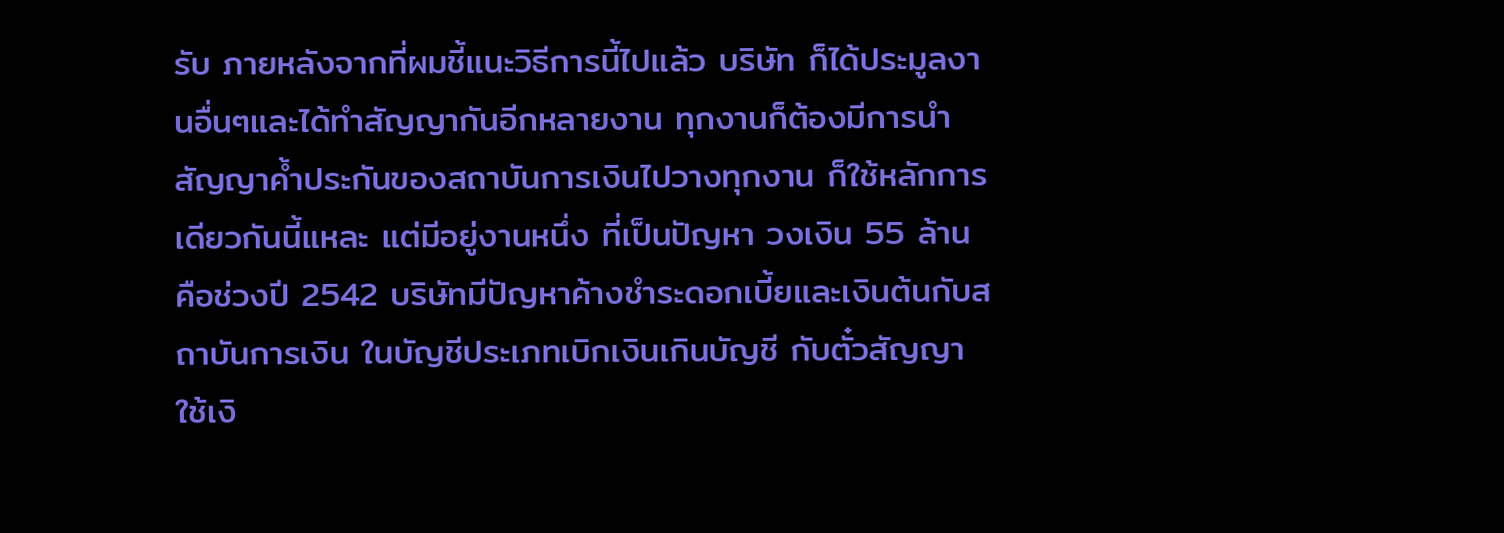รับ ภายหลังจากที่ผมชี้แนะวิธีการนี้ไปแล้ว บริษัท ก็ได้ประมูลงานอื่นๆและได้ทำสัญญากันอีกหลายงาน ทุกงานก็ต้องมีการนำสัญญาค้ำประกันของสถาบันการเงินไปวางทุกงาน ก็ใช้หลักการเดียวกันนี้แหละ แต่มีอยู่งานหนึ่ง ที่เป็นปัญหา วงเงิน 55 ล้าน คือช่วงปี 2542 บริษัทมีปัญหาค้างชำระดอกเบี้ยและเงินต้นกับสถาบันการเงิน ในบัญชีประเภทเบิกเงินเกินบัญชี กับตั๋วสัญญาใช้เงิ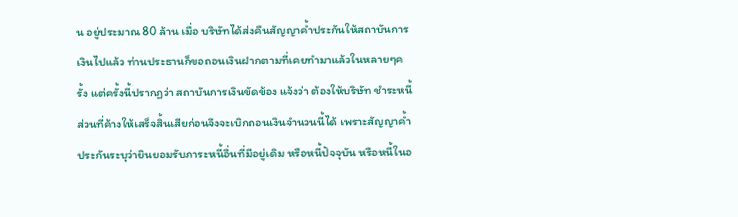น อยู่ประมาณ 80 ล้าน เมื่อ บริษัทได้ส่งคืนสัญญาค้ำประกันให้สถาบันการเงินไปแล้ว ท่านประธานก็ขอถอนเงินฝากตามที่เคยทำมาแล้วในหลายๆครั้ง แต่ครั้งนี้ปรากฏว่า สถาบันการเงินขัดข้อง แจ้งว่า ต้องให้บริษัท ชำระหนี้ส่วนที่ค้างให้เสร็จสิ้นเสียก่อนจึงจะเบิกถอนเงินจำนวนนี้ได้ เพราะสัญญาค้ำประกันระบุว่ายินยอมรับภาระหนี้อื่นที่มีอยู่เดิม หรือหนี้ปัจจุบัน หรือหนี้ในอ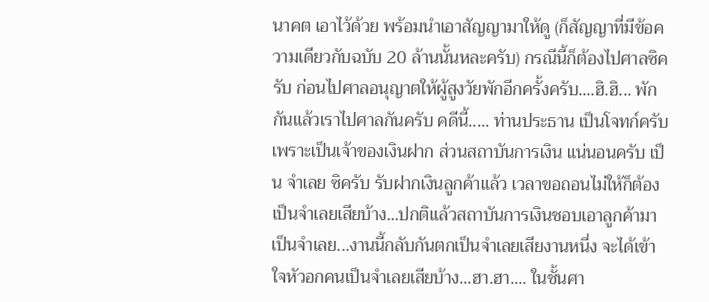นาคต เอาไว้ด้วย พร้อมนำเอาสัญญามาให้ดู (ก็สัญญาที่มีข้อความเดียวกับฉบับ 20 ล้านนั้นหละครับ) กรณีนี้ก็ต้องไปศาลซิครับ ก่อนไปศาลอนุญาตให้ผู้สูงวัยพักอีกครั้งครับ....ฮิ.ฮิ... พักกันแล้วเราไปศาลกันครับ คดีนี้..... ท่านประธาน เป็นโจทก์ครับ เพราะเป็นเจ้าของเงินฝาก ส่วนสถาบันการเงิน แน่นอนครับ เป็น จำเลย ซิครับ รับฝากเงินลูกค้าแล้ว เวลาขอถอนไม่ให้ก็ต้องเป็นจำเลยเสียบ้าง...ปกติแล้วสถาบันการเงินชอบเอาลูกค้ามาเป็นจำเลย...งานนี้กลับกันตกเป็นจำเลยเสียงานหนึ่ง จะได้เข้าใจหัวอกคนเป็นจำเลยเสียบ้าง...ฮา.ฮา.... ในชั้นศา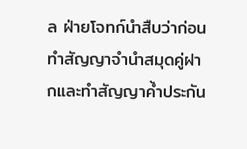ล ฝ่ายโจทก์นำสืบว่าก่อนทำสัญญาจำนำสมุดคู่ฝากและทำสัญญาค้ำประกัน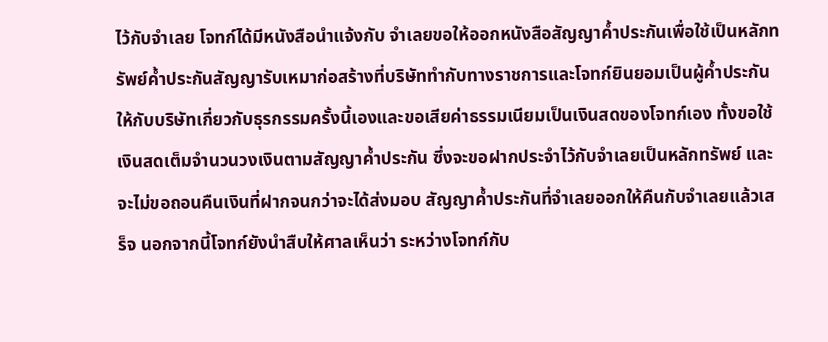ไว้กับจำเลย โจทก์ได้มีหนังสือนำแจ้งกับ จำเลยขอให้ออกหนังสือสัญญาค้ำประกันเพื่อใช้เป็นหลักทรัพย์ค้ำประกันสัญญารับเหมาก่อสร้างที่บริษัททำกับทางราชการและโจทก์ยินยอมเป็นผู้ค้ำประกันให้กับบริษัทเกี่ยวกับธุรกรรมครั้งนี้เองและขอเสียค่าธรรมเนียมเป็นเงินสดของโจทก์เอง ทั้งขอใช้เงินสดเต็มจำนวนวงเงินตามสัญญาค้ำประกัน ซึ่งจะขอฝากประจำไว้กับจำเลยเป็นหลักทรัพย์ และจะไม่ขอถอนคืนเงินที่ฝากจนกว่าจะได้ส่งมอบ สัญญาค้ำประกันที่จำเลยออกให้คืนกับจำเลยแล้วเสร็จ นอกจากนี้โจทก์ยังนำสืบให้ศาลเห็นว่า ระหว่างโจทก์กับ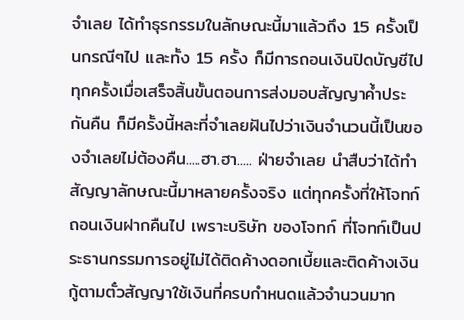จำเลย ได้ทำธุรกรรมในลักษณะนี้มาแล้วถึง 15 ครั้งเป็นกรณีๆไป และทั้ง 15 ครั้ง ก็มีการถอนเงินปิดบัญชีไปทุกครั้งเมื่อเสร็จสิ้นขั้นตอนการส่งมอบสัญญาค้ำประกันคืน ก็มีครั้งนี้หละที่จำเลยฝันไปว่าเงินจำนวนนี้เป็นของจำเลยไม่ต้องคืน.....ฮา.ฮา..... ฝ่ายจำเลย นำสืบว่าได้ทำสัญญาลักษณะนี้มาหลายครั้งจริง แต่ทุกครั้งที่ให้โจทก์ถอนเงินฝากคืนไป เพราะบริษัท ของโจทก์ ที่โจทก์เป็นประธานกรรมการอยู่ไม่ได้ติดค้างดอกเบี้ยและติดค้างเงินกู้ตามตั๋วสัญญาใช้เงินที่ครบกำหนดแล้วจำนวนมาก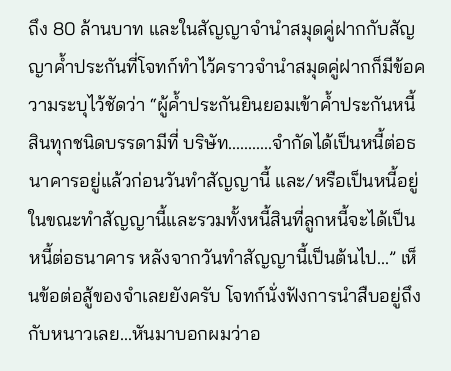ถึง 80 ล้านบาท และในสัญญาจำนำสมุดคู่ฝากกับสัญญาค้ำประกันที่โจทก์ทำไว้คราวจำนำสมุดคู่ฝากก็มีข้อความระบุไว้ชัดว่า “ผู้ค้ำประกันยินยอมเข้าค้ำประกันหนี้สินทุกชนิดบรรดามีที่ บริษัท...........จำกัดได้เป็นหนี้ต่อธนาคารอยู่แล้วก่อนวันทำสัญญานี้ และ/หรือเป็นหนี้อยู่ในขณะทำสัญญานี้และรวมทั้งหนี้สินที่ลูกหนี้จะได้เป็นหนี้ต่อธนาคาร หลังจากวันทำสัญญานี้เป็นต้นไป...” เห็นข้อต่อสู้ของจำเลยยังครับ โจทก์นั่งฟังการนำสืบอยู่ถึงกับหนาวเลย...หันมาบอกผมว่าอ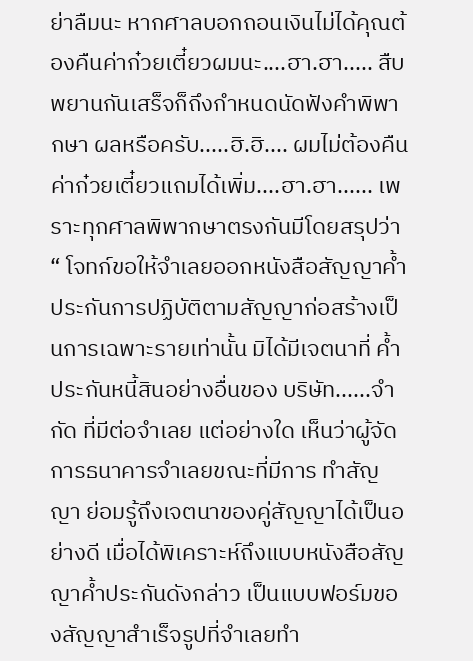ย่าลืมนะ หากศาลบอกถอนเงินไม่ได้คุณต้องคืนค่าก๋วยเตี๋ยวผมนะ....ฮา.ฮา..... สืบพยานกันเสร็จก็ถึงกำหนดนัดฟังคำพิพากษา ผลหรือครับ.....ฮิ.ฮิ.... ผมไม่ต้องคืนค่าก๋วยเตี๋ยวแถมได้เพิ่ม....ฮา.ฮา...... เพราะทุกศาลพิพากษาตรงกันมีโดยสรุปว่า “ โจทก์ขอให้จำเลยออกหนังสือสัญญาค้ำประกันการปฏิบัติตามสัญญาก่อสร้างเป็นการเฉพาะรายเท่านั้น มิได้มีเจตนาที่ ค้ำประกันหนี้สินอย่างอื่นของ บริษัท......จำกัด ที่มีต่อจำเลย แต่อย่างใด เห็นว่าผู้จัดการธนาคารจำเลยขณะที่มีการ ทำสัญญา ย่อมรู้ถึงเจตนาของคู่สัญญาได้เป็นอย่างดี เมื่อได้พิเคราะห์ถึงแบบหนังสือสัญญาค้ำประกันดังกล่าว เป็นแบบฟอร์มของสัญญาสำเร็จรูปที่จำเลยทำ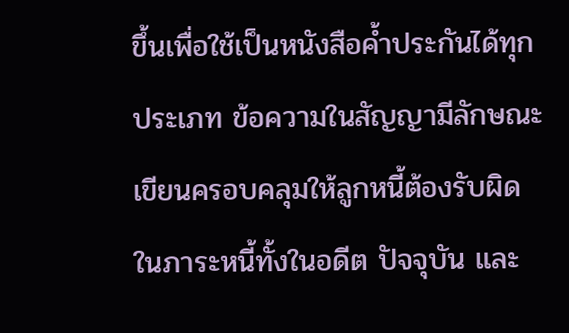ขึ้นเพื่อใช้เป็นหนังสือค้ำประกันได้ทุกประเภท ข้อความในสัญญามีลักษณะเขียนครอบคลุมให้ลูกหนี้ต้องรับผิดในภาระหนี้ทั้งในอดีต ปัจจุบัน และ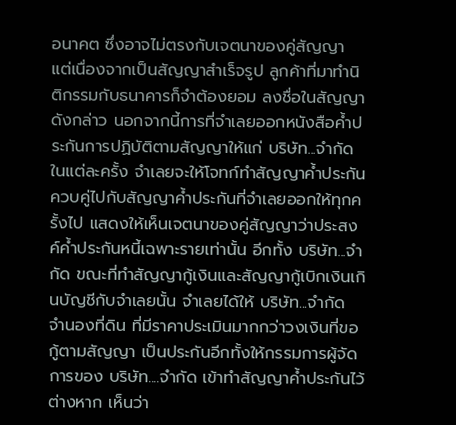อนาคต ซึ่งอาจไม่ตรงกับเจตนาของคู่สัญญา แต่เนื่องจากเป็นสัญญาสำเร็จรูป ลูกค้าที่มาทำนิติกรรมกับธนาคารก็จำต้องยอม ลงชื่อในสัญญาดังกล่าว นอกจากนี้การที่จำเลยออกหนังสือค้ำประกันการปฏิบัติตามสัญญาให้แก่ บริษัท...จำกัด ในแต่ละครั้ง จำเลยจะให้โจทก์ทำสัญญาค้ำประกันควบคู่ไปกับสัญญาค้ำประกันที่จำเลยออกให้ทุกครั้งไป แสดงให้เห็นเจตนาของคู่สัญญาว่าประสงค์ค้ำประกันหนี้เฉพาะรายเท่านั้น อีกทั้ง บริษัท...จำกัด ขณะที่ทำสัญญากู้เงินและสัญญากู้เบิกเงินเกินบัญชีกับจำเลยนั้น จำเลยได้ให้ บริษัท...จำกัด จำนองที่ดิน ที่มีราคาประเมินมากกว่าวงเงินที่ขอกู้ตามสัญญา เป็นประกันอีกทั้งให้กรรมการผู้จัดการของ บริษัท....จำกัด เข้าทำสัญญาค้ำประกันไว้ต่างหาก เห็นว่า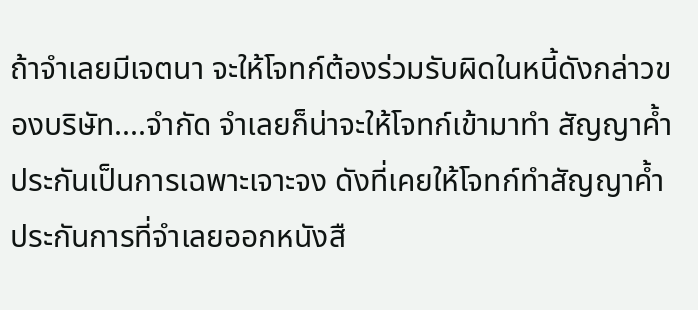ถ้าจำเลยมีเจตนา จะให้โจทก์ต้องร่วมรับผิดในหนี้ดังกล่าวของบริษัท....จำกัด จำเลยก็น่าจะให้โจทก์เข้ามาทำ สัญญาค้ำประกันเป็นการเฉพาะเจาะจง ดังที่เคยให้โจทก์ทำสัญญาค้ำประกันการที่จำเลยออกหนังสื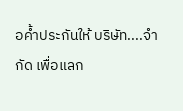อค้ำประกันให้ บริษัท....จำกัด เพื่อแลก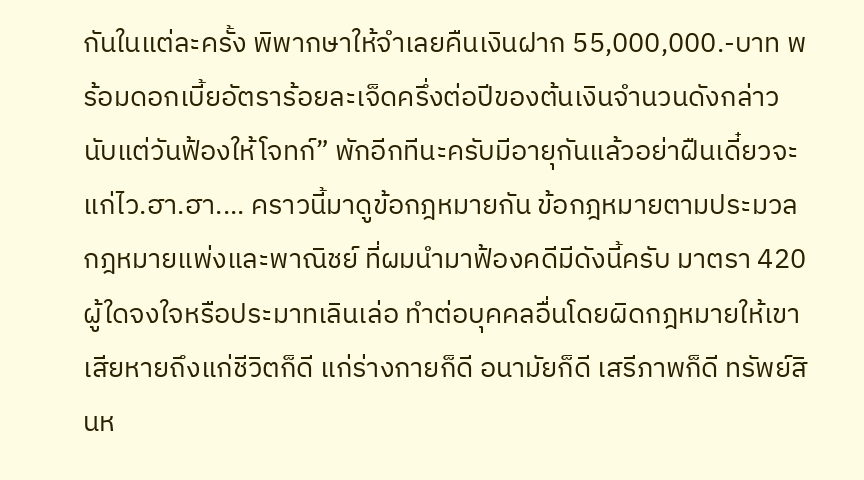กันในแต่ละครั้ง พิพากษาให้จำเลยคืนเงินฝาก 55,000,000.-บาท พร้อมดอกเบี้ยอัตราร้อยละเจ็ดครึ่งต่อปีของต้นเงินจำนวนดังกล่าวนับแต่วันฟ้องให้โจทก์” พักอีกทีนะครับมีอายุกันแล้วอย่าฝืนเดี๋ยวจะแก่ไว.ฮา.ฮา.... คราวนี้มาดูข้อกฎหมายกัน ข้อกฎหมายตามประมวลกฎหมายแพ่งและพาณิชย์ ที่ผมนำมาฟ้องคดีมีดังนี้ครับ มาตรา 420 ผู้ใดจงใจหรือประมาทเลินเล่อ ทำต่อบุคคลอื่นโดยผิดกฎหมายให้เขาเสียหายถึงแก่ชีวิตก็ดี แก่ร่างกายก็ดี อนามัยก็ดี เสรีภาพก็ดี ทรัพย์สินห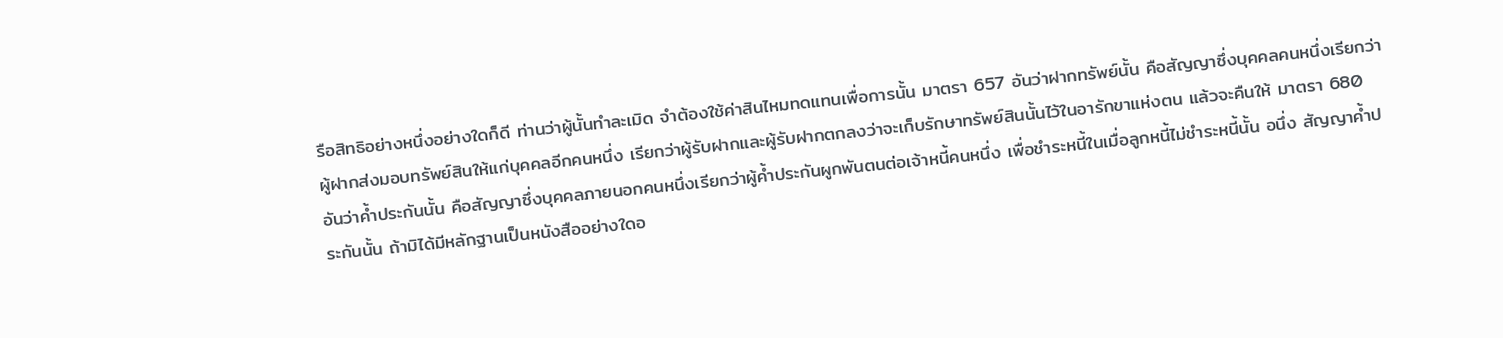รือสิทธิอย่างหนึ่งอย่างใดก็ดี ท่านว่าผู้นั้นทำละเมิด จำต้องใช้ค่าสินไหมทดแทนเพื่อการนั้น มาตรา 657 อันว่าฝากทรัพย์นั้น คือสัญญาซึ่งบุคคลคนหนึ่งเรียกว่าผู้ฝากส่งมอบทรัพย์สินให้แก่บุคคลอีกคนหนึ่ง เรียกว่าผู้รับฝากและผู้รับฝากตกลงว่าจะเก็บรักษาทรัพย์สินนั้นไว้ในอารักขาแห่งตน แล้วจะคืนให้ มาตรา 680 อันว่าค้ำประกันนั้น คือสัญญาซึ่งบุคคลภายนอกคนหนึ่งเรียกว่าผู้ค้ำประกันผูกพันตนต่อเจ้าหนี้คนหนึ่ง เพื่อชำระหนี้ในเมื่อลูกหนี้ไม่ชำระหนี้นั้น อนึ่ง สัญญาค้ำประกันนั้น ถ้ามิได้มีหลักฐานเป็นหนังสืออย่างใดอ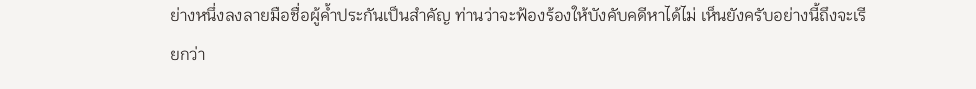ย่างหนึ่งลงลายมือชื่อผู้ค้ำประกันเป็นสำคัญ ท่านว่าจะฟ้องร้องให้บังคับคดีหาได้ไม่ เห็นยังครับอย่างนี้ถึงจะเรียกว่า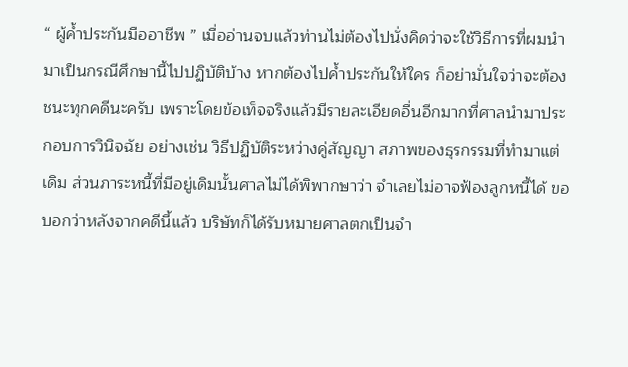“ ผู้ค้ำประกันมืออาชีพ ” เมื่ออ่านจบแล้วท่านไม่ต้องไปนั่งคิดว่าจะใช้วิธีการที่ผมนำมาเป็นกรณีศึกษานี้ไปปฏิบัติบ้าง หากต้องไปค้ำประกันให้ใคร ก็อย่ามั่นใจว่าจะต้องชนะทุกคดีนะครับ เพราะโดยข้อเท็จจริงแล้วมีรายละเอียดอื่นอีกมากที่ศาลนำมาประกอบการวินิจฉัย อย่างเช่น วิธีปฏิบัติระหว่างคู่สัญญา สภาพของธุรกรรมที่ทำมาแต่เดิม ส่วนภาระหนี้ที่มีอยู่เดิมนั้นศาลไม่ได้พิพากษาว่า จำเลยไม่อาจฟ้องลูกหนี้ได้ ขอบอกว่าหลังจากคดีนี้แล้ว บริษัทก็ได้รับหมายศาลตกเป็นจำ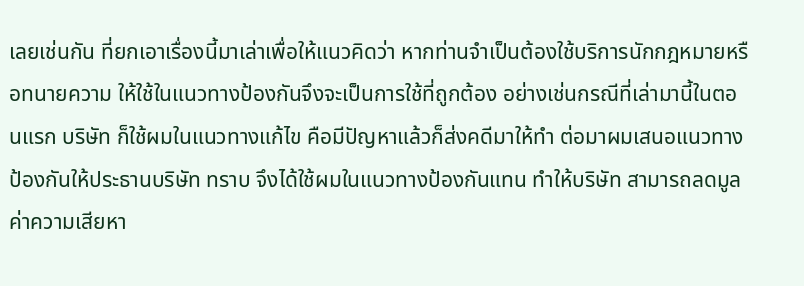เลยเช่นกัน ที่ยกเอาเรื่องนี้มาเล่าเพื่อให้แนวคิดว่า หากท่านจำเป็นต้องใช้บริการนักกฎหมายหรือทนายความ ให้ใช้ในแนวทางป้องกันจึงจะเป็นการใช้ที่ถูกต้อง อย่างเช่นกรณีที่เล่ามานี้ในตอนแรก บริษัท ก็ใช้ผมในแนวทางแก้ไข คือมีปัญหาแล้วก็ส่งคดีมาให้ทำ ต่อมาผมเสนอแนวทางป้องกันให้ประธานบริษัท ทราบ จึงได้ใช้ผมในแนวทางป้องกันแทน ทำให้บริษัท สามารถลดมูลค่าความเสียหา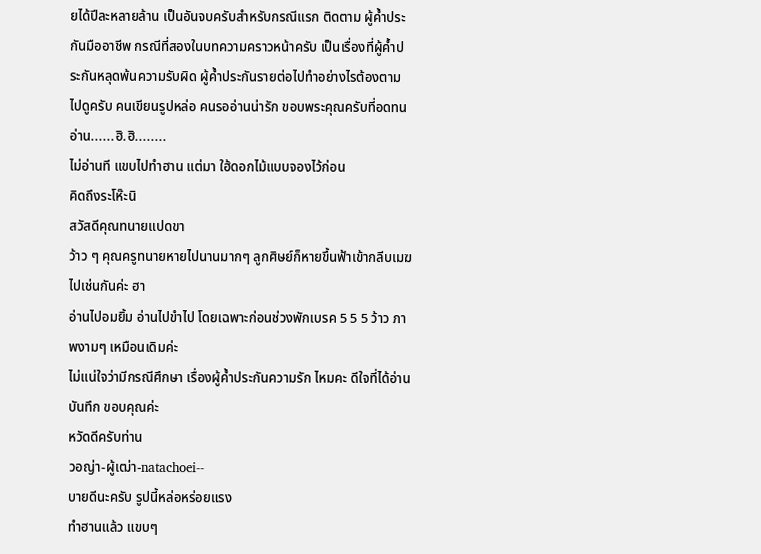ยได้ปีละหลายล้าน เป็นอันจบครับสำหรับกรณีแรก ติดตาม ผู้ค้ำประกันมืออาชีพ กรณีที่สองในบทความคราวหน้าครับ เป็นเรื่องที่ผู้ค้ำประกันหลุดพ้นความรับผิด ผู้ค้ำประกันรายต่อไปทำอย่างไรต้องตามไปดูครับ คนเขียนรูปหล่อ คนรออ่านน่ารัก ขอบพระคุณครับที่อดทนอ่าน......ฮิ.ฮิ........
ไม่อ่านที แขบไปทำฮาน แต่มา ใฮ้ดอกไม้แบบจองไว้ก่อน
คิดถึงระโห๊ะนิ
สวัสดีคุณทนายแปดขา
ว้าว ๆ คุณครูทนายหายไปนานมากๆ ลูกศิษย์ก็หายขึ้นฟ้าเข้ากลีบเมฆ ไปเช่นกันค่ะ ฮา
อ่านไปอมยิ้ม อ่านไปขำไป โดยเฉพาะก่อนช่วงพักเบรค 5 5 5 ว้าว ภาพงามๆ เหมือนเดิมค่ะ
ไม่แน่ใจว่ามีกรณีศึกษา เรื่องผู้ค้ำประกันความรัก ไหมคะ ดีใจที่ได้อ่านบันทึก ขอบคุณค่ะ
หวัดดีครับท่าน
วอญ่า-ผู้เฒ่า-natachoei--
บายดีนะครับ รูปนี้หล่อหร่อยแรง
ทำฮานแล้ว แขบๆ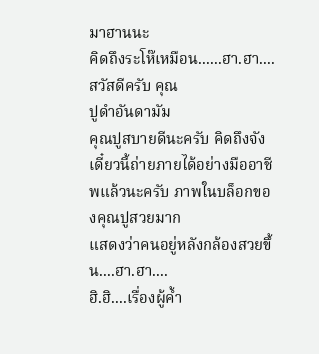มาฮานนะ
คิดถึงระโห๊เหมือน......ฮา.ฮา....
สวัสดีครับ คุณ
ปูดำอันดามัม
คุณปูสบายดีนะครับ คิดถึงจัง
เดี๋ยวนี้ถ่ายภายได้อย่างมืออาชีพแล้วนะครับ ภาพในบล็อกของคุณปูสวยมาก
แสดงว่าคนอยู่หลังกล้องสวยขึ้น....ฮา.ฮา....
ฮิ.ฮิ....เรื่องผู้ค้ำ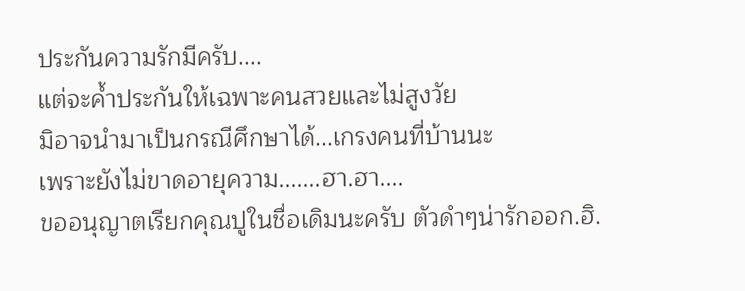ประกันความรักมีครับ....
แต่จะค้ำประกันให้เฉพาะคนสวยและไม่สูงวัย
มิอาจนำมาเป็นกรณีศึกษาได้...เกรงคนที่บ้านนะ
เพราะยังไม่ขาดอายุความ.......ฮา.ฮา....
ขออนุญาตเรียกคุณปูในชื่อเดิมนะครับ ตัวดำๆน่ารักออก.ฮิ.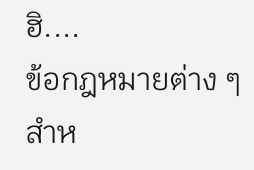ฮิ....
ข้อกฎหมายต่าง ๆ สำห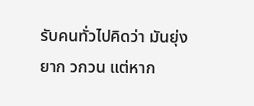รับคนทั่วไปคิดว่า มันยุ่งยาก วกวน แต่หาก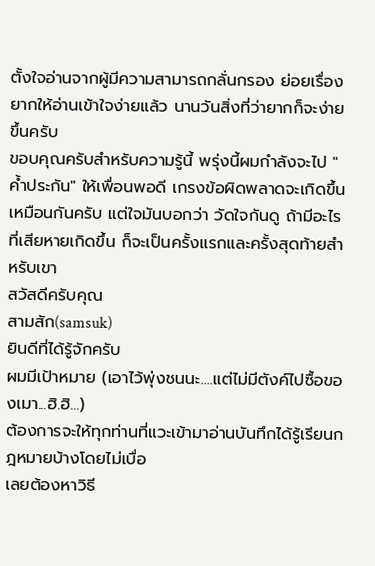ตั้งใจอ่านจากผู้มีความสามารถกลั่นกรอง ย่อยเรื่องยากให้อ่านเข้าใจง่ายแล้ว นานวันสิ่งที่ว่ายากก็จะง่ายขึ้นครับ
ขอบคุณครับสำหรับความรู้นี้ พรุ่งนี้ผมกำลังจะไป "ค้ำประกัน" ให้เพื่อนพอดี เกรงข้อผิดพลาดจะเกิดขึ้นเหมือนกันครับ แต่ใจมันบอกว่า วัดใจกันดู ถ้ามีอะไรที่เสียหายเกิดขึ้น ก็จะเป็นครั้งแรกและครั้งสุดท้ายสำหรับเขา
สวัสดีครับคุณ
สามสัก(samsuk)
ยินดีที่ได้รู้จักครับ
ผมมีเป้าหมาย (เอาไว้พุ่งชนนะ....แต่ไม่มีตังค์ไปซื้อของเมา...ฮิ.ฮิ...)
ต้องการจะให้ทุกท่านที่แวะเข้ามาอ่านบันทึกได้รู้เรียนกฎหมายบ้างโดยไม่เบื่อ
เลยต้องหาวิธี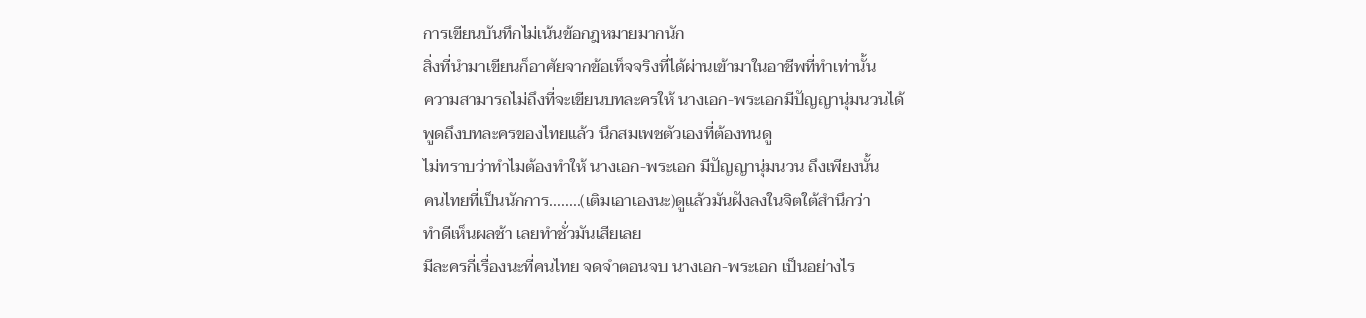การเขียนบันทึกไม่เน้นข้อกฎหมายมากนัก
สิ่งที่นำมาเขียนก็อาศัยจากข้อเท็จจริงที่ได้ผ่านเข้ามาในอาชีพที่ทำเท่านั้น
ความสามารถไม่ถึงที่จะเขียนบทละครให้ นางเอก-พระเอกมีปัญญานุ่มนวนได้
พูดถึงบทละครของไทยแล้ว นึกสมเพชตัวเองที่ต้องทนดู
ไม่ทราบว่าทำไมต้องทำให้ นางเอก-พระเอก มีปัญญานุ่มนวน ถึงเพียงนั้น
คนไทยที่เป็นนักการ........(เติมเอาเองนะ)ดูแล้วมันฝังลงในจิตใต้สำนึกว่า
ทำดีเห็นผลช้า เลยทำชั่วมันเสียเลย
มีละครกี่เรื่องนะที่คนไทย จดจำตอนจบ นางเอก-พระเอก เป็นอย่างไร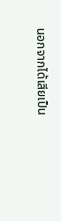นอกจากได้เสียเป็น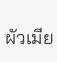ผัวเมีย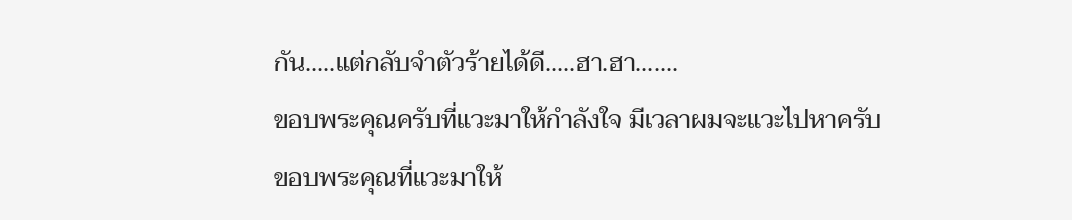กัน.....แต่กลับจำตัวร้ายได้ดี.....ฮา.ฮา.......
ขอบพระคุณครับที่แวะมาให้กำลังใจ มีเวลาผมจะแวะไปหาครับ
ขอบพระคุณที่แวะมาให้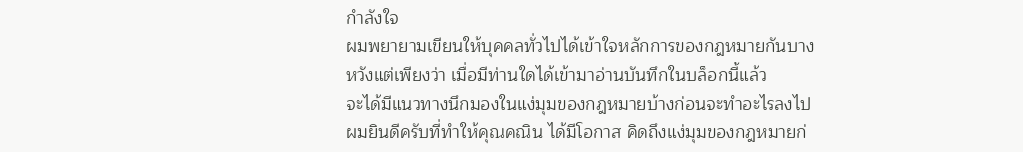กำลังใจ
ผมพยายามเขียนให้บุคคลทั่วไปได้เข้าใจหลักการของกฎหมายกันบาง
หวังแต่เพียงว่า เมื่อมีท่านใดได้เข้ามาอ่านบันทึกในบล็อกนี้แล้ว
จะได้มีแนวทางนึกมองในแง่มุมของกฎหมายบ้างก่อนจะทำอะไรลงไป
ผมยินดีครับที่ทำให้คุณคณิน ได้มีโอกาส คิดถึงแง่มุมของกฎหมายก่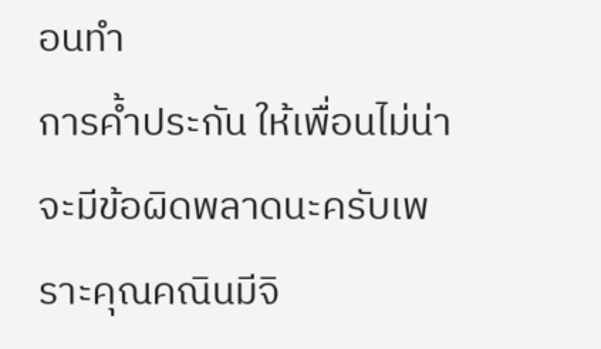อนทำ
การค้ำประกัน ให้เพื่อนไม่น่าจะมีข้อผิดพลาดนะครับเพราะคุณคณินมีจิ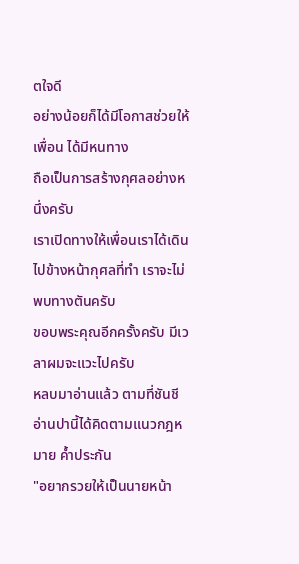ตใจดี
อย่างน้อยก็ได้มีโอกาสช่วยให้เพื่อน ได้มีหนทาง
ถือเป็นการสร้างกุศลอย่างหนึ่งครับ
เราเปิดทางให้เพื่อนเราได้เดินไปข้างหน้ากุศลที่ทำ เราจะไม่พบทางตันครับ
ขอบพระคุณอีกครั้งครับ มีเวลาผมจะแวะไปครับ
หลบมาอ่านแล้ว ตามที่ชันชี
อ่านปานี้ได้คิดตามแนวกฎหมาย ค้ำประกัน
"อยากรวยให้เป็นนายหน้า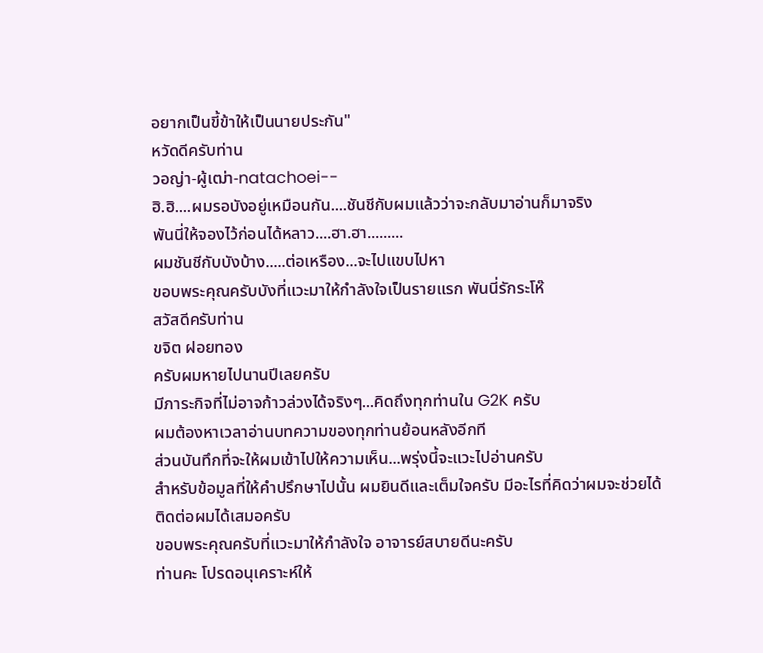อยากเป็นขี้ข้าให้เป็นนายประกัน"
หวัดดีครับท่าน
วอญ่า-ผู้เฒ่า-natachoei--
ฮิ.ฮิ....ผมรอบังอยู่เหมือนกัน....ชันชีกับผมแล้วว่าจะกลับมาอ่านก็มาจริง
พันนี่ให้จองไว้ก่อนได้หลาว....ฮา.ฮา.........
ผมชันชีกับบังบ้าง.....ต่อเหรือง...จะไปแขบไปหา
ขอบพระคุณครับบังที่แวะมาให้กำลังใจเป็นรายแรก พันนี่รักระโห๊
สวัสดีครับท่าน
ขจิต ฝอยทอง
ครับผมหายไปนานปีเลยครับ
มีภาระกิจที่ไม่อาจก้าวล่วงได้จริงๆ...คิดถึงทุกท่านใน G2K ครับ
ผมต้องหาเวลาอ่านบทความของทุกท่านย้อนหลังอีกที
ส่วนบันทึกที่จะให้ผมเข้าไปให้ความเห็น...พรุ่งนี้จะแวะไปอ่านครับ
สำหรับข้อมูลที่ให้คำปรึกษาไปนั้น ผมยินดีและเต็มใจครับ มีอะไรที่คิดว่าผมจะช่วยได้ ติดต่อผมได้เสมอครับ
ขอบพระคุณครับที่แวะมาให้กำลังใจ อาจารย์สบายดีนะครับ
ท่านคะ โปรดอนุเคราะห์ให้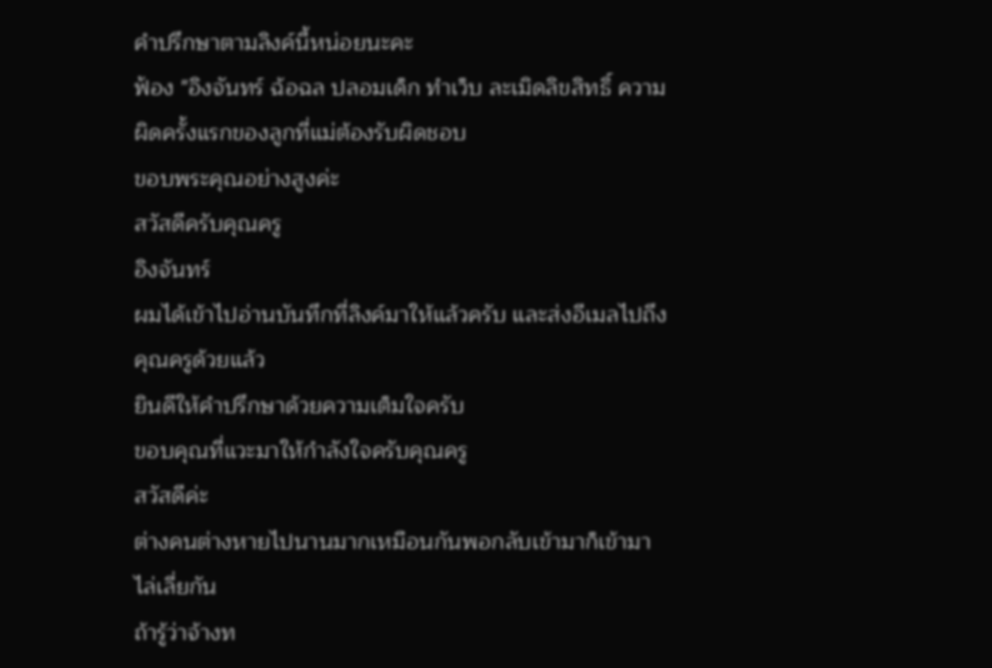คำปรึกษาตามลิงค์นี้หน่อยนะคะ
ฟ้อง "อิงจันทร์ ฉ้อฉล ปลอมเด็ก ทำเว็บ ละเมิดลิขสิทธิ์ ความผิดครั้งแรกของลูกที่แม่ต้องรับผิดชอบ
ขอบพระคุณอย่างสูงค่ะ
สวัสดีครับคุณครู
อิงจันทร์
ผมได้เข้าไปอ่านบันทึกที่ลิงค์มาให้แล้วครับ และส่งอีเมลไปถึงคุณครูด้วยแล้ว
ยินดีให้คำปรึกษาด้วยความเต็มใจครับ
ขอบคุณที่แวะมาให้กำลังใจครับคุณครู
สวัสดีค่ะ
ต่างคนต่างหายไปนานมากเหมือนกันพอกลับเข้ามาก็เข้ามาไล่เลี่ยกัน
ถ้ารู้ว่าจ้างท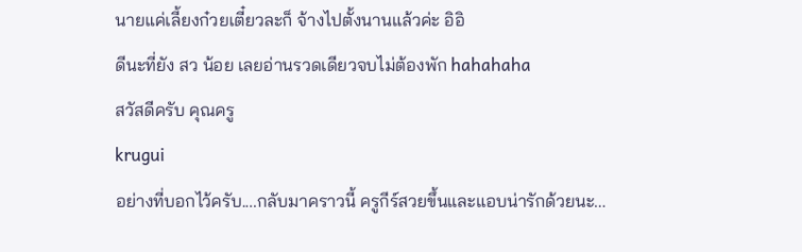นายแค่เลี้ยงก๋วยเตี๋ยวละก็ จ้างไปตั้งนานแล้วค่ะ อิอิ
ดีนะที่ยัง สว น้อย เลยอ่านรวดเดียวจบไม่ต้องพัก hahahaha
สวัสดีครับ คุณครู
krugui
อย่างที่บอกไว้ครับ....กลับมาคราวนี้ ครูกีร์สวยขึ้นและแอบน่ารักด้วยนะ...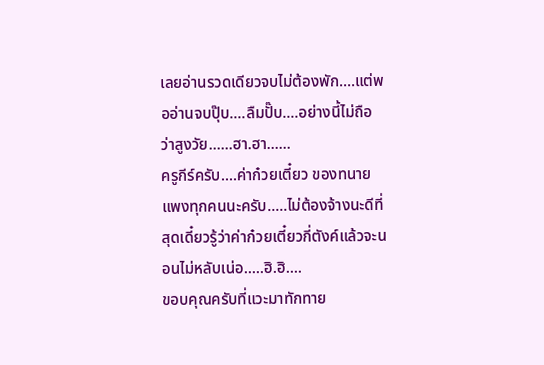เลยอ่านรวดเดียวจบไม่ต้องพัก....แต่พออ่านจบปุ๊บ....ลืมปั๊บ....อย่างนี้ไม่ถือว่าสูงวัย......ฮา.ฮา......
ครูกีร์ครับ....ค่าก๋วยเตี๋ยว ของทนายแพงทุกคนนะครับ.....ไม่ต้องจ้างนะดีที่สุดเดี๋ยวรู้ว่าค่าก๋วยเตี๋ยวกี่ตังค์แล้วจะนอนไม่หลับเน่อ.....ฮิ.ฮิ....
ขอบคุณครับที่แวะมาทักทาย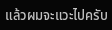แล้วผมจะแวะไปครับ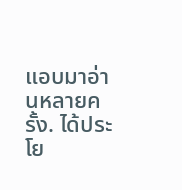แอบมาอ่านหลายครั้ง. ได้ประโย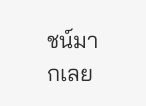ชน์มากเลย